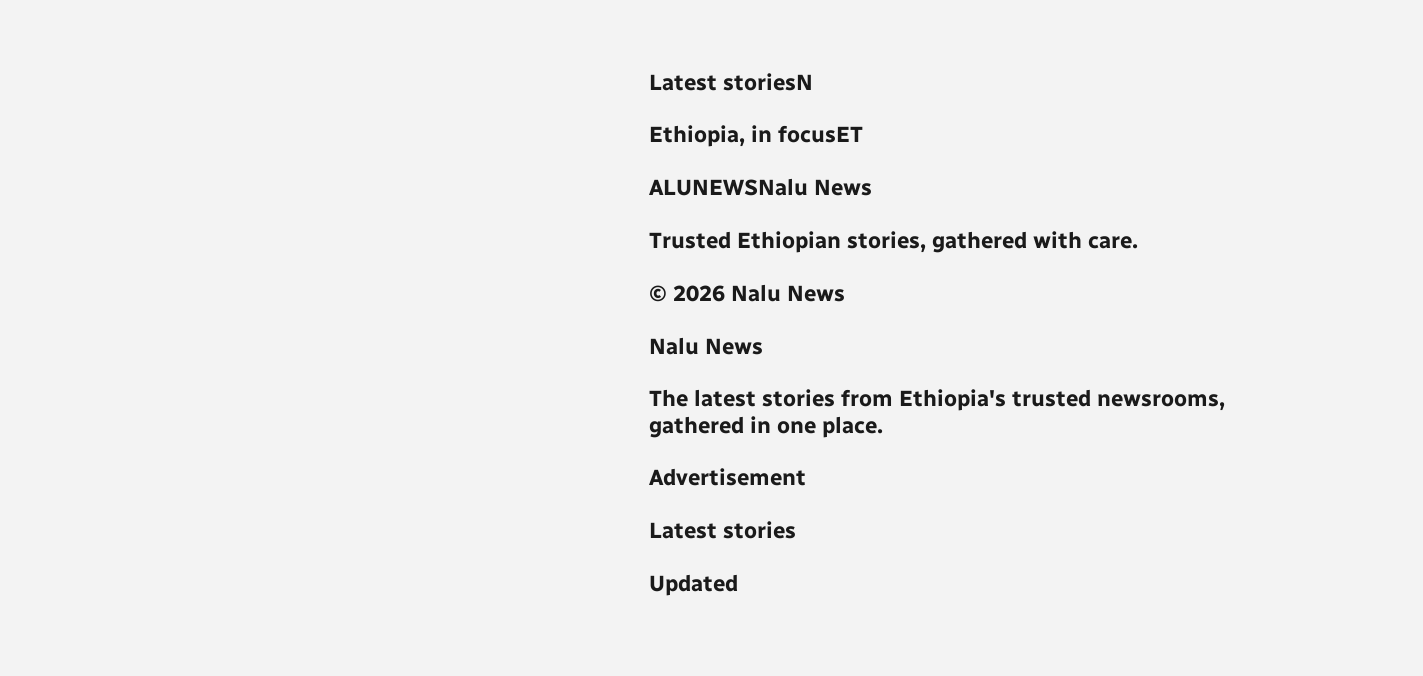Latest storiesN

Ethiopia, in focusET

ALUNEWSNalu News

Trusted Ethiopian stories, gathered with care.

© 2026 Nalu News

Nalu News

The latest stories from Ethiopia's trusted newsrooms, gathered in one place.

Advertisement

Latest stories

Updated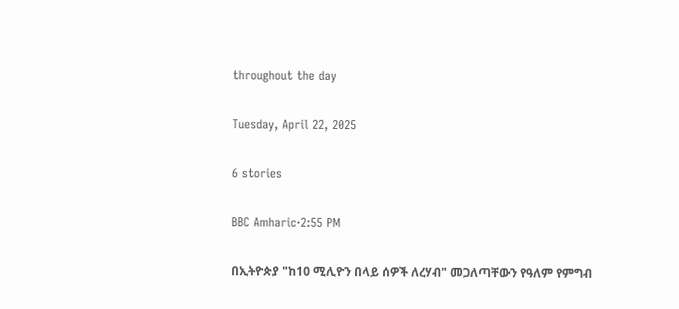throughout the day

Tuesday, April 22, 2025

6 stories

BBC Amharic·2:55 PM

በኢትዮጵያ "ከ10 ሚሊዮን በላይ ሰዎች ለረሃብ" መጋለጣቸውን የዓለም የምግብ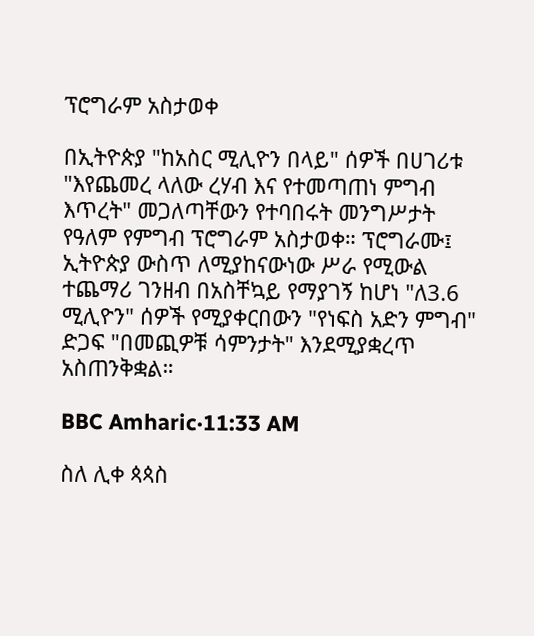ፕሮግራም አስታወቀ

በኢትዮጵያ "ከአስር ሚሊዮን በላይ" ሰዎች በሀገሪቱ "እየጨመረ ላለው ረሃብ እና የተመጣጠነ ምግብ እጥረት" መጋለጣቸውን የተባበሩት መንግሥታት የዓለም የምግብ ፕሮግራም አስታወቀ። ፕሮግራሙ፤ ኢትዮጵያ ውስጥ ለሚያከናውነው ሥራ የሚውል ተጨማሪ ገንዘብ በአስቸኳይ የማያገኝ ከሆነ "ለ3.6 ሚሊዮን" ሰዎች የሚያቀርበውን "የነፍስ አድን ምግብ" ድጋፍ "በመጪዎቹ ሳምንታት" እንደሚያቋረጥ አስጠንቅቋል።

BBC Amharic·11:33 AM

ስለ ሊቀ ጳጳስ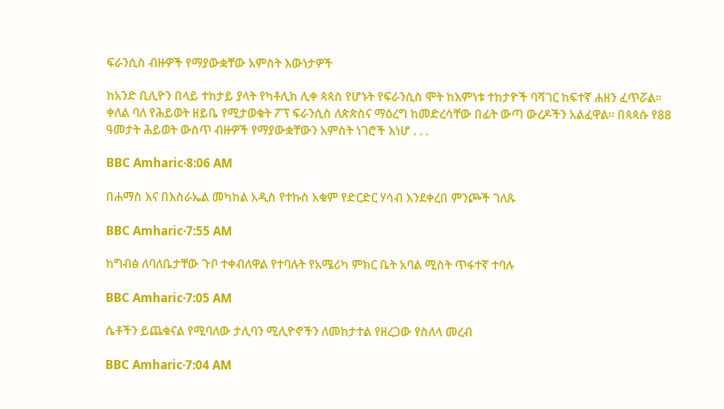ፍራንሲስ ብዙዎች የማያውቋቸው አምስት እውነታዎች

ከአንድ ቢሊዮን በላይ ተከታይ ያላት የካቶሊክ ሊቀ ጳጳስ የሆኑት የፍራንሲስ ሞት ከእምነቱ ተከታዮች ባሻገር ከፍተኛ ሐዘን ፈጥሯል። ቀለል ባለ የሕይወት ዘይቤ የሚታወቁት ፖፕ ፍራንሲስ ለጵጵስና ማዕረግ ከመድረሳቸው በፊት ውጣ ውረዶችን አልፈዋል። በጳጳሱ የ88 ዓመታት ሕይወት ውስጥ ብዙዎች የማያውቋቸውን አምስት ነገሮች እነሆ . . .

BBC Amharic·8:06 AM

በሐማስ እና በእስራኤል መካከል አዲስ የተኩስ አቁም የድርድር ሃሳብ እንደቀረበ ምንጮች ገለጹ

BBC Amharic·7:55 AM

ከግብፅ ለባለቤታቸው ጉቦ ተቀብለዋል የተባሉት የአሜሪካ ምክር ቤት አባል ሚስት ጥፋተኛ ተባሉ

BBC Amharic·7:05 AM

ሴቶችን ይጨቁናል የሚባለው ታሊባን ሚሊዮኖችን ለመከታተል የዘረጋው የስለላ መረብ

BBC Amharic·7:04 AM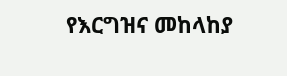የእርግዝና መከላከያ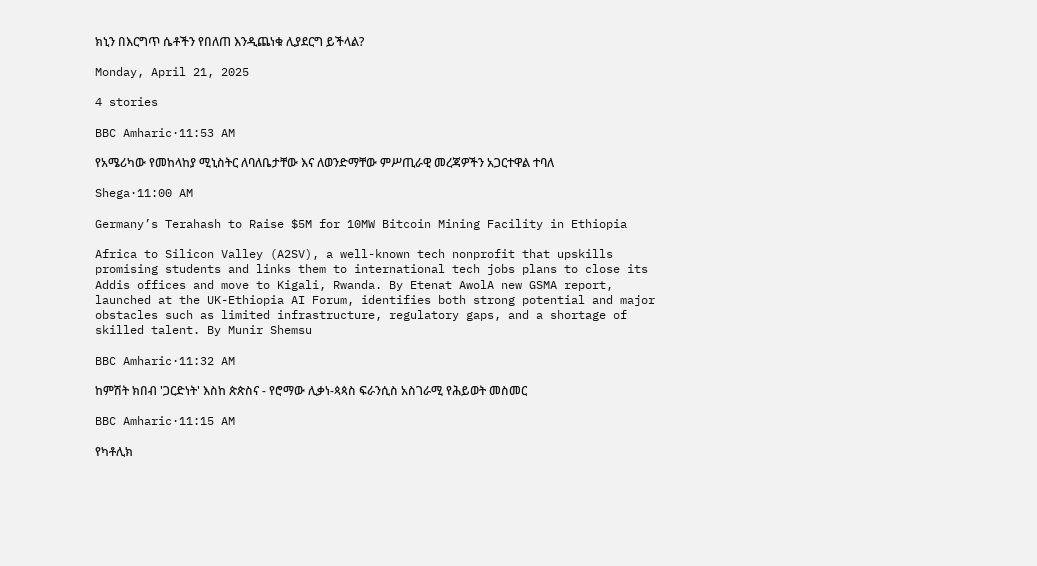ክኒን በእርግጥ ሴቶችን የበለጠ እንዲጨነቁ ሊያደርግ ይችላል?

Monday, April 21, 2025

4 stories

BBC Amharic·11:53 AM

የአሜሪካው የመከላከያ ሚኒስትር ለባለቤታቸው እና ለወንድማቸው ምሥጢራዊ መረጃዎችን አጋርተዋል ተባለ

Shega·11:00 AM

Germany’s Terahash to Raise $5M for 10MW Bitcoin Mining Facility in Ethiopia

Africa to Silicon Valley (A2SV), a well-known tech nonprofit that upskills promising students and links them to international tech jobs plans to close its Addis offices and move to Kigali, Rwanda. By Etenat AwolA new GSMA report, launched at the UK-Ethiopia AI Forum, identifies both strong potential and major obstacles such as limited infrastructure, regulatory gaps, and a shortage of skilled talent. By Munir Shemsu

BBC Amharic·11:32 AM

ከምሽት ክበብ 'ጋርድነት' እስከ ጵጵስና - የሮማው ሊቃነ-ጳጳስ ፍራንሲስ አስገራሚ የሕይወት መስመር

BBC Amharic·11:15 AM

የካቶሊክ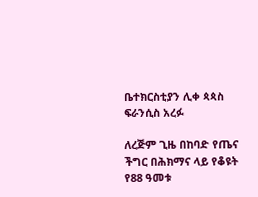ቤተክርስቲያን ሊቀ ጳጳስ ፍራንሲስ አረፉ

ለረጅም ጊዜ በከባድ የጤና ችግር በሕክማና ላይ የቆዩት የ88 ዓመቱ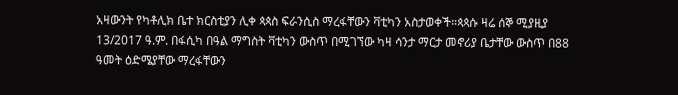አዛውንት የካቶሊክ ቤተ ክርስቲያን ሊቀ ጳጳስ ፍራንሲስ ማረፋቸውን ቫቲካን አስታወቀች።ጳጳሱ ዛሬ ሰኞ ሚያዚያ 13/2017 ዓ.ም. በፋሲካ በዓል ማግስት ቫቲካን ውስጥ በሚገኘው ካዛ ሳንታ ማርታ መኖሪያ ቤታቸው ውስጥ በ88 ዓመት ዕድሜያቸው ማረፋቸውን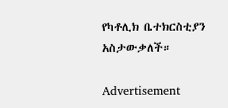የካቶሊክ ቤተክርስቲያን አስታውቃለች።

Advertisement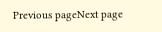Previous pageNext page